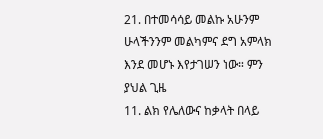21. በተመሳሳይ መልኩ አሁንም ሁላችንንም መልካምና ደግ አምላክ እንደ መሆኑ እየታገሠን ነው። ምን ያህል ጊዜ
11. ልክ የሌለውና ከቃላት በላይ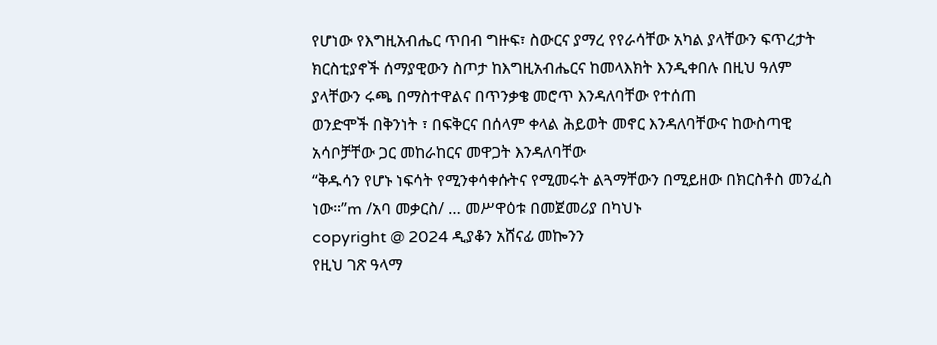የሆነው የእግዚአብሔር ጥበብ ግዙፍ፣ ስውርና ያማረ የየራሳቸው አካል ያላቸውን ፍጥረታት
ክርስቲያኖች ሰማያዊውን ስጦታ ከእግዚአብሔርና ከመላእክት እንዲቀበሉ በዚህ ዓለም ያላቸውን ሩጫ በማስተዋልና በጥንቃቄ መሮጥ እንዳለባቸው የተሰጠ
ወንድሞች በቅንነት ፣ በፍቅርና በሰላም ቀላል ሕይወት መኖር እንዳለባቸውና ከውስጣዊ አሳቦቻቸው ጋር መከራከርና መዋጋት እንዳለባቸው
“ቅዱሳን የሆኑ ነፍሳት የሚንቀሳቀሱትና የሚመሩት ልጓማቸውን በሚይዘው በክርስቶስ መንፈስ ነው።”m /አባ መቃርስ/ … መሥዋዕቱ በመጀመሪያ በካህኑ
copyright @ 2024 ዲያቆን አሸናፊ መኰንን
የዚህ ገጽ ዓላማ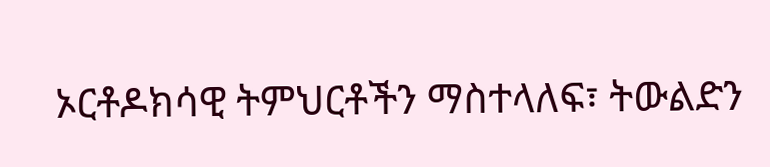ኦርቶዶክሳዊ ትምህርቶችን ማስተላለፍ፣ ትውልድን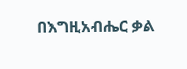በእግዚአብሔር ቃል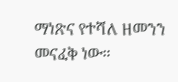ማነጽና የተሻለ ዘመንን መናፈቅ ነው።